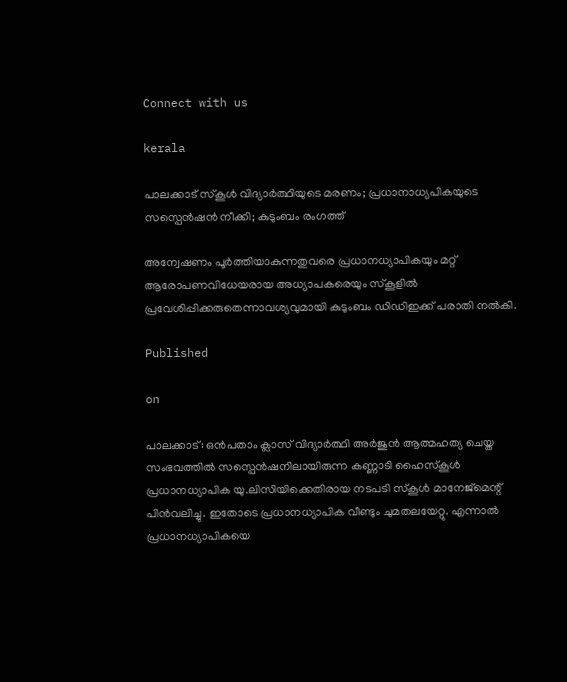Connect with us

kerala

പാലക്കാട് സ്‌കൂള്‍ വിദ്യാര്‍ത്ഥിയുടെ മരണം; പ്രധാനാധ്യപികയുടെ സസ്പെന്‍ഷന്‍ നീക്കി; കുടുംബം രംഗത്ത്

അന്വേഷണം പൂര്‍ത്തിയാകുന്നതുവരെ പ്രധാനധ്യാപികയും മറ്റ് ആരോപണവിധേയരായ അധ്യാപകരെയും സ്‌കൂളില്‍ പ്രവേശിപ്പിക്കരുതെന്നാവശ്യവുമായി കുടുംബം ഡിഡിഇക്ക് പരാതി നല്‍കി.

Published

on

പാലക്കാട്: ഒന്‍പതാം ക്ലാസ് വിദ്യാര്‍ത്ഥി അര്‍ജുന്‍ ആത്മഹത്യ ചെയ്ത സംഭവത്തില്‍ സസ്പെന്‍ഷനിലായിരുന്ന കണ്ണാടി ഹൈസ്‌കൂള്‍ പ്രധാനധ്യാപിക യു.ലിസിയിക്കെതിരായ നടപടി സ്‌കൂള്‍ മാനേജ്മെന്റ് പിന്‍വലിച്ചു. ഇതോടെ പ്രധാനധ്യാപിക വീണ്ടും ചുമതലയേറ്റു. എന്നാല്‍ പ്രധാനധ്യാപികയെ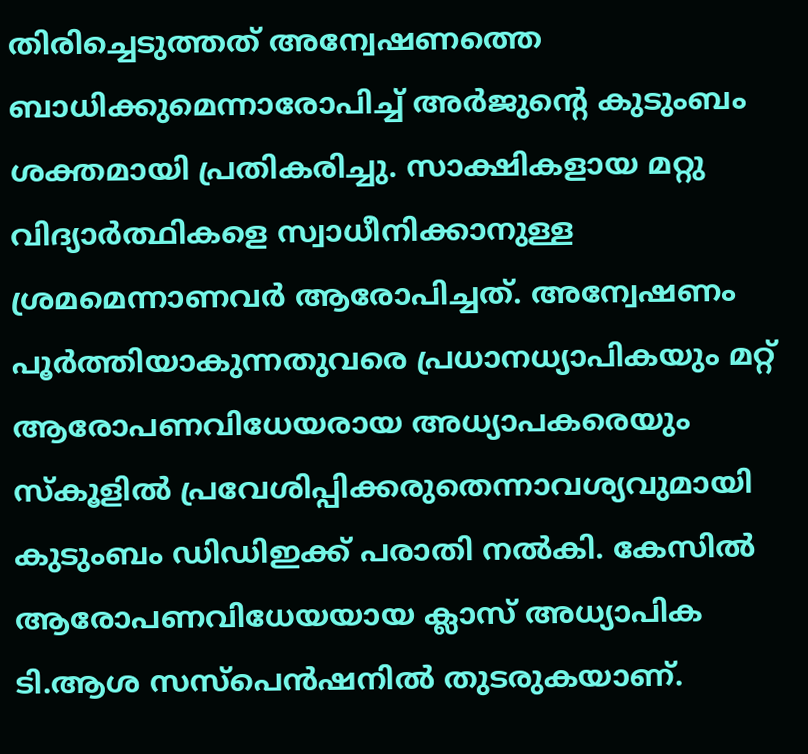തിരിച്ചെടുത്തത് അന്വേഷണത്തെ ബാധിക്കുമെന്നാരോപിച്ച് അര്‍ജുന്റെ കുടുംബം ശക്തമായി പ്രതികരിച്ചു. സാക്ഷികളായ മറ്റു വിദ്യാര്‍ത്ഥികളെ സ്വാധീനിക്കാനുള്ള ശ്രമമെന്നാണവര്‍ ആരോപിച്ചത്. അന്വേഷണം പൂര്‍ത്തിയാകുന്നതുവരെ പ്രധാനധ്യാപികയും മറ്റ് ആരോപണവിധേയരായ അധ്യാപകരെയും സ്‌കൂളില്‍ പ്രവേശിപ്പിക്കരുതെന്നാവശ്യവുമായി കുടുംബം ഡിഡിഇക്ക് പരാതി നല്‍കി. കേസില്‍ ആരോപണവിധേയയായ ക്ലാസ് അധ്യാപിക ടി.ആശ സസ്പെന്‍ഷനില്‍ തുടരുകയാണ്.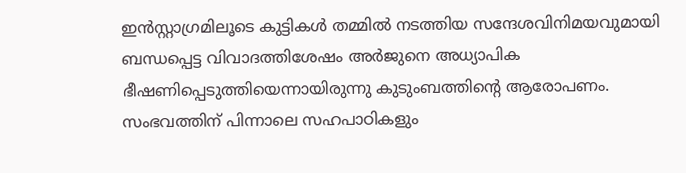ഇന്‍സ്റ്റാഗ്രമിലൂടെ കുട്ടികള്‍ തമ്മില്‍ നടത്തിയ സന്ദേശവിനിമയവുമായി ബന്ധപ്പെട്ട വിവാദത്തിശേഷം അര്‍ജുനെ അധ്യാപിക ഭീഷണിപ്പെടുത്തിയെന്നായിരുന്നു കുടുംബത്തിന്റെ ആരോപണം. സംഭവത്തിന് പിന്നാലെ സഹപാഠികളും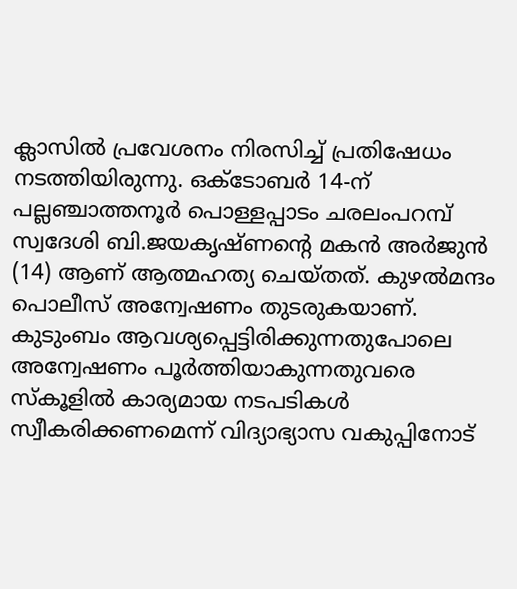ക്ലാസില്‍ പ്രവേശനം നിരസിച്ച് പ്രതിഷേധം നടത്തിയിരുന്നു. ഒക്ടോബര്‍ 14-ന് പല്ലഞ്ചാത്തനൂര്‍ പൊള്ളപ്പാടം ചരലംപറമ്പ് സ്വദേശി ബി.ജയകൃഷ്ണന്റെ മകന്‍ അര്‍ജുന്‍ (14) ആണ് ആത്മഹത്യ ചെയ്തത്. കുഴല്‍മന്ദം പൊലീസ് അന്വേഷണം തുടരുകയാണ്. കുടുംബം ആവശ്യപ്പെട്ടിരിക്കുന്നതുപോലെ അന്വേഷണം പൂര്‍ത്തിയാകുന്നതുവരെ സ്‌കൂളില്‍ കാര്യമായ നടപടികള്‍ സ്വീകരിക്കണമെന്ന് വിദ്യാഭ്യാസ വകുപ്പിനോട്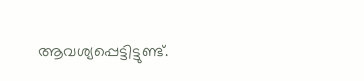ആവശ്യപ്പെട്ടിട്ടുണ്ട്.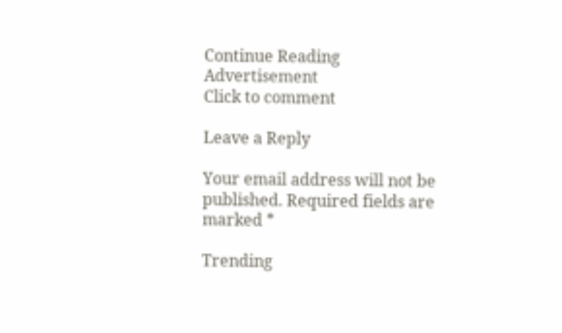Continue Reading
Advertisement
Click to comment

Leave a Reply

Your email address will not be published. Required fields are marked *

Trending